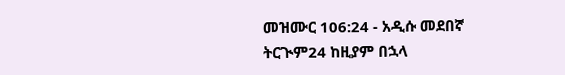መዝሙር 106:24 - አዲሱ መደበኛ ትርጒም24 ከዚያም በኋላ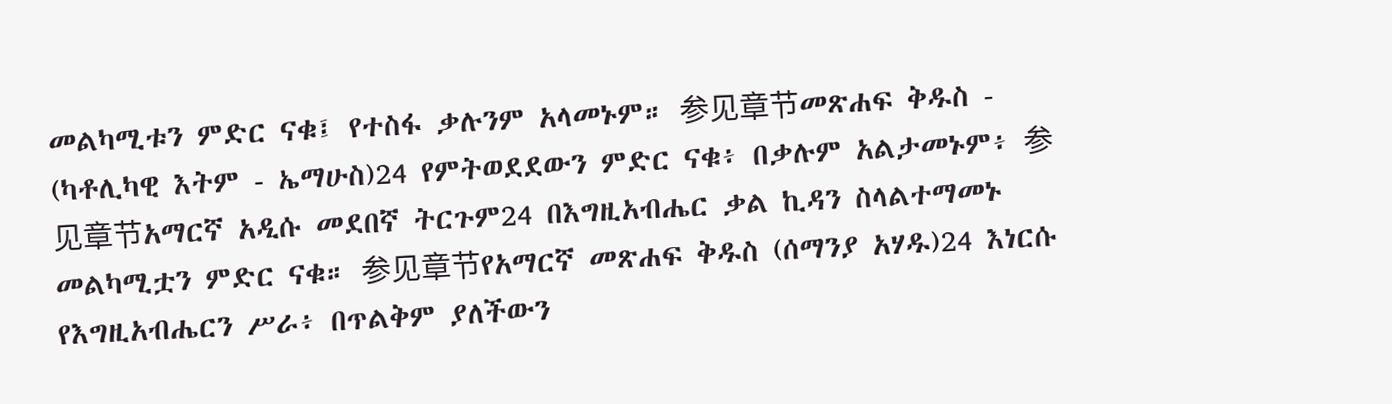መልካሚቱን ምድር ናቁ፤ የተስፋ ቃሉንም አላመኑም። 参见章节መጽሐፍ ቅዱስ - (ካቶሊካዊ እትም - ኤማሁስ)24 የምትወደደውን ምድር ናቁ፥ በቃሉም አልታመኑም፥ 参见章节አማርኛ አዲሱ መደበኛ ትርጉም24 በእግዚአብሔር ቃል ኪዳን ስላልተማመኑ መልካሚቷን ምድር ናቁ። 参见章节የአማርኛ መጽሐፍ ቅዱስ (ሰማንያ አሃዱ)24 እነርሱ የእግዚአብሔርን ሥራ፥ በጥልቅም ያለችውን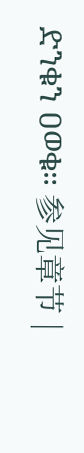ድንቁን ዐወቁ። 参见章节 |